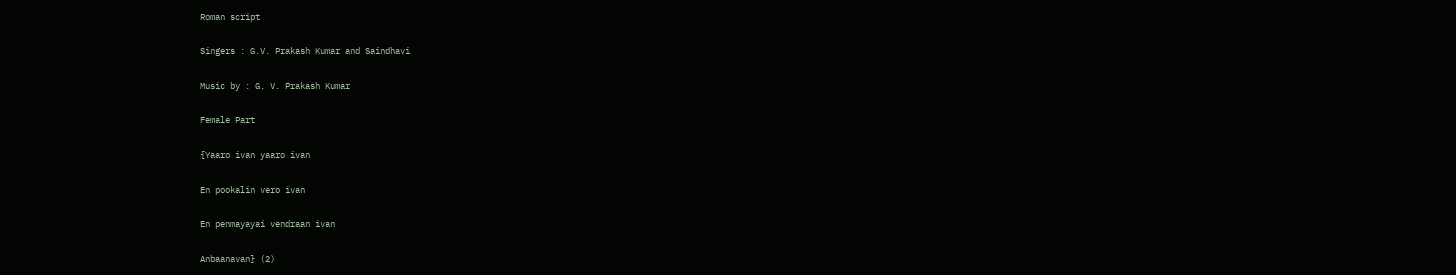Roman script

Singers : G.V. Prakash Kumar and Saindhavi

Music by : G. V. Prakash Kumar

Female Part

{Yaaro ivan yaaro ivan

En pookalin vero ivan

En penmayayai vendraan ivan

Anbaanavan} (2)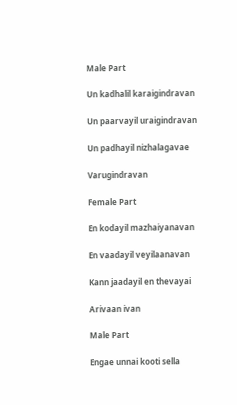Male Part

Un kadhalil karaigindravan

Un paarvayil uraigindravan

Un padhayil nizhalagavae

Varugindravan

Female Part

En kodayil mazhaiyanavan

En vaadayil veyilaanavan

Kann jaadayil en thevayai

Arivaan ivan

Male Part

Engae unnai kooti sella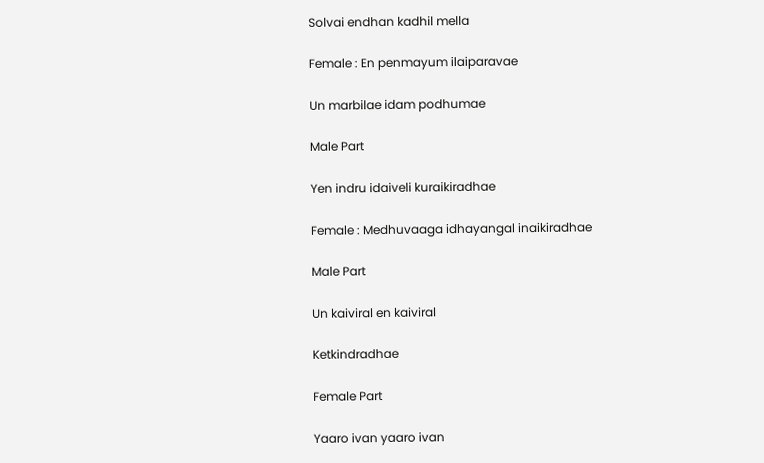Solvai endhan kadhil mella

Female : En penmayum ilaiparavae

Un marbilae idam podhumae

Male Part

Yen indru idaiveli kuraikiradhae

Female : Medhuvaaga idhayangal inaikiradhae

Male Part

Un kaiviral en kaiviral

Ketkindradhae

Female Part

Yaaro ivan yaaro ivan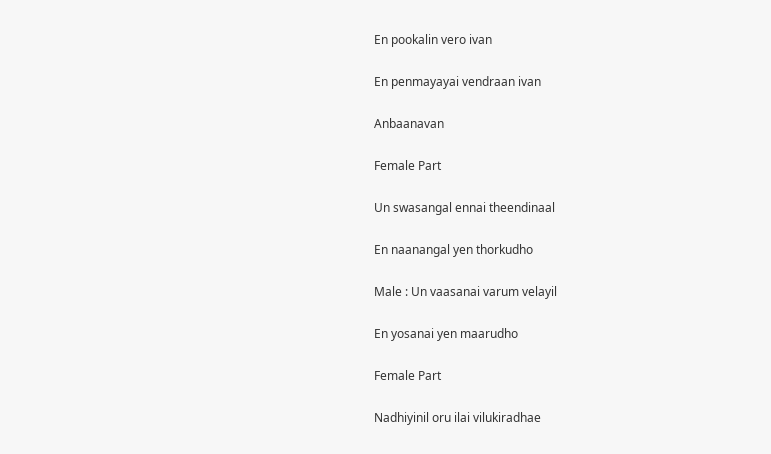En pookalin vero ivan

En penmayayai vendraan ivan

Anbaanavan

Female Part

Un swasangal ennai theendinaal

En naanangal yen thorkudho

Male : Un vaasanai varum velayil

En yosanai yen maarudho

Female Part

Nadhiyinil oru ilai vilukiradhae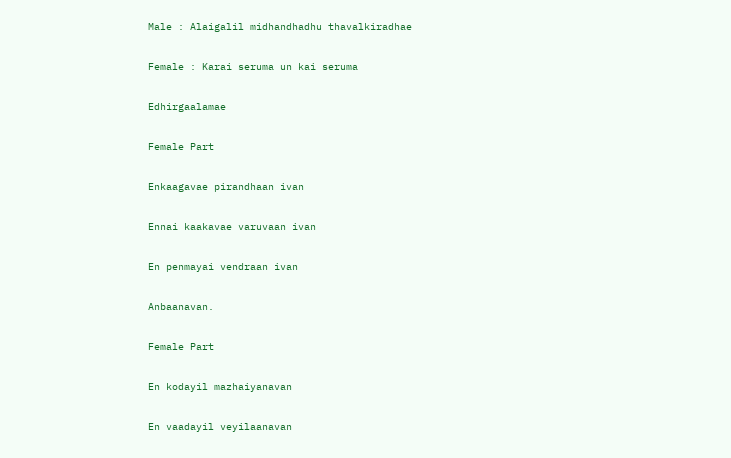Male : Alaigalil midhandhadhu thavalkiradhae

Female : Karai seruma un kai seruma

Edhirgaalamae

Female Part

Enkaagavae pirandhaan ivan

Ennai kaakavae varuvaan ivan

En penmayai vendraan ivan

Anbaanavan.

Female Part

En kodayil mazhaiyanavan

En vaadayil veyilaanavan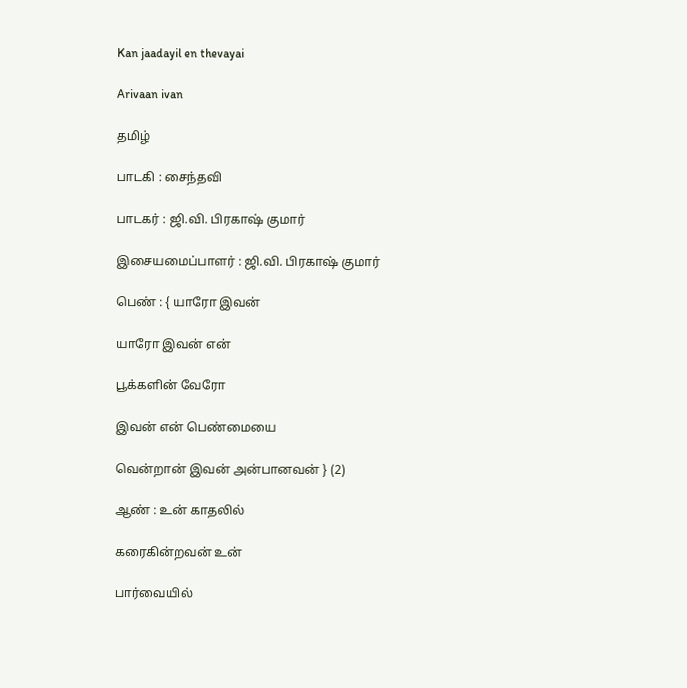Kan jaadayil en thevayai

Arivaan ivan

தமிழ்

பாடகி : சைந்தவி

பாடகர் : ஜி.வி. பிரகாஷ் குமார்

இசையமைப்பாளர் : ஜி.வி. பிரகாஷ் குமார்

பெண் : { யாரோ இவன்

யாரோ இவன் என்

பூக்களின் வேரோ

இவன் என் பெண்மையை

வென்றான் இவன் அன்பானவன் } (2)

ஆண் : உன் காதலில்

கரைகின்றவன் உன்

பார்வையில்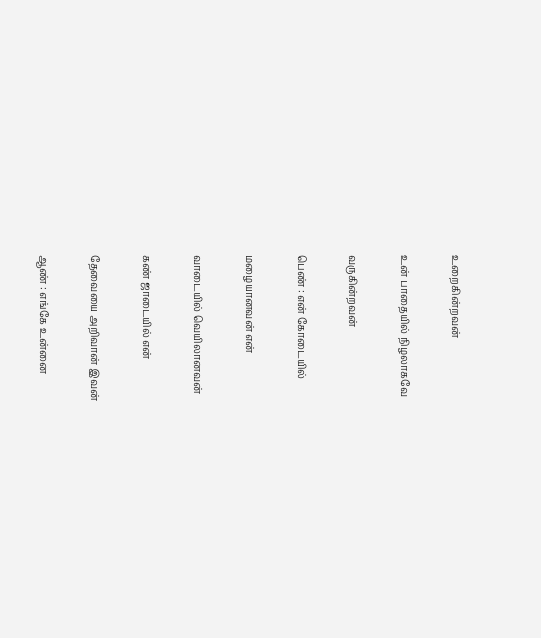உறைகின்றவன்

உன் பாதையில் நிழலாகவே

வருகின்றவன்

பெண் : என் கோடையில்

மழையானவன் என்

வாடையில் வெயிலானவன்

கண் ஜாடையில் என்

தேவையை அறிவான் இவன்

ஆண் : எங்கே உன்னை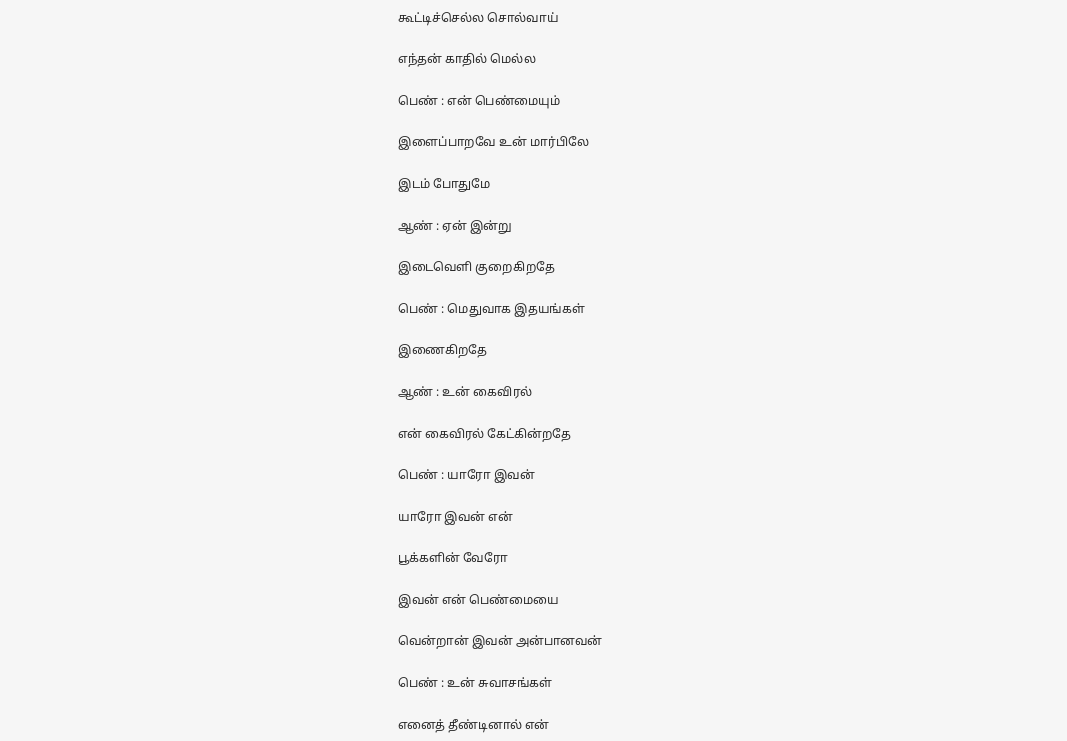கூட்டிச்செல்ல சொல்வாய்

எந்தன் காதில் மெல்ல

பெண் : என் பெண்மையும்

இளைப்பாறவே உன் மார்பிலே

இடம் போதுமே

ஆண் : ஏன் இன்று

இடைவெளி குறைகிறதே

பெண் : மெதுவாக இதயங்கள்

இணைகிறதே

ஆண் : உன் கைவிரல்

என் கைவிரல் கேட்கின்றதே

பெண் : யாரோ இவன்

யாரோ இவன் என்

பூக்களின் வேரோ

இவன் என் பெண்மையை

வென்றான் இவன் அன்பானவன்

பெண் : உன் சுவாசங்கள்

எனைத் தீண்டினால் என்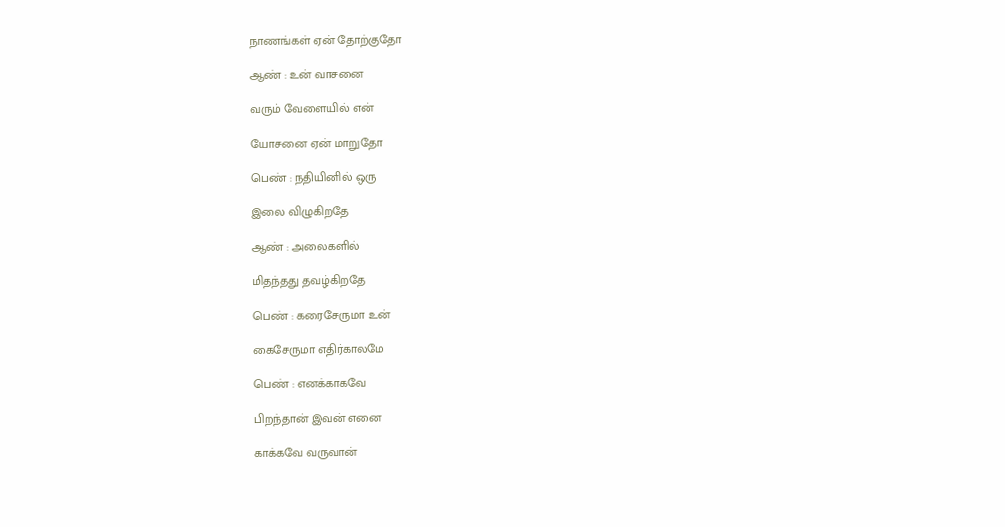நாணங்கள் ஏன் தோற்குதோ

ஆண் : உன் வாசனை

வரும் வேளையில் என்

யோசனை ஏன் மாறுதோ

பெண் : நதியினில் ஒரு

இலை விழுகிறதே

ஆண் : அலைகளில்

மிதந்தது தவழ்கிறதே

பெண் : கரைசேருமா உன்

கைசேருமா எதிர்காலமே

பெண் : எனக்காகவே

பிறந்தான் இவன் எனை

காக்கவே வருவான்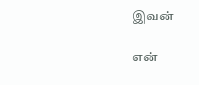இவன்

என்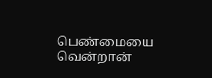பெண்மையை வென்றான்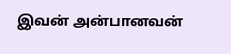இவன் அன்பானவன்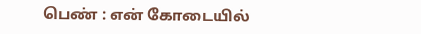பெண் : என் கோடையில்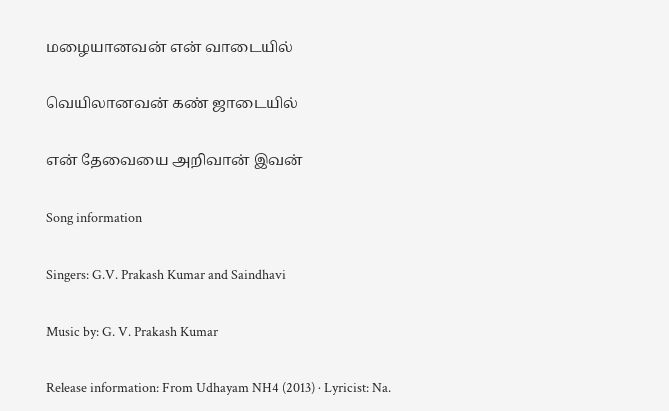மழையானவன் என் வாடையில்

வெயிலானவன் கண் ஜாடையில்

என் தேவையை அறிவான் இவன்

Song information

Singers: G.V. Prakash Kumar and Saindhavi

Music by: G. V. Prakash Kumar

Release information: From Udhayam NH4 (2013) · Lyricist: Na.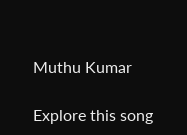Muthu Kumar

Explore this song